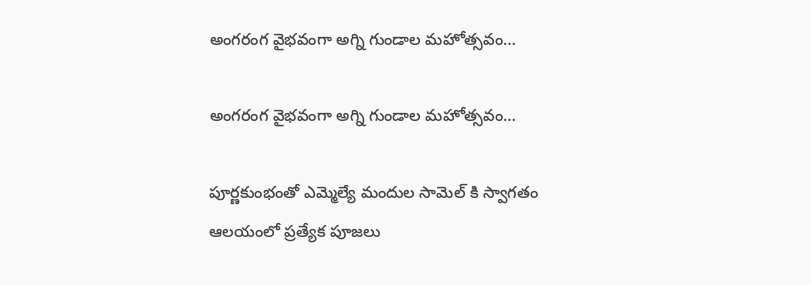అంగరంగ వైభవంగా అగ్ని గుండాల మహోత్సవం…

అంగరంగ వైభవంగా అగ్ని గుండాల మహోత్సవం…

పూర్ణకుంభంతో ఎమ్మెల్యే మందుల సామెల్ కి స్వాగతం
ఆలయంలో ప్రత్యేక పూజలు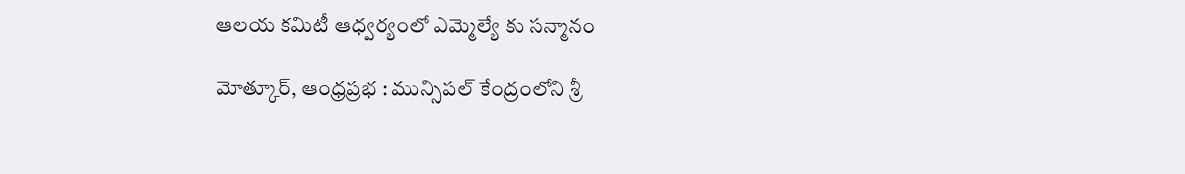ఆలయ కమిటీ ఆధ్వర్యంలో ఎమ్మెల్యే కు సన్మానం

మోత్కూర్, ఆంధ్రప్రభ : మున్సిపల్ కేంద్రంలోని శ్రీ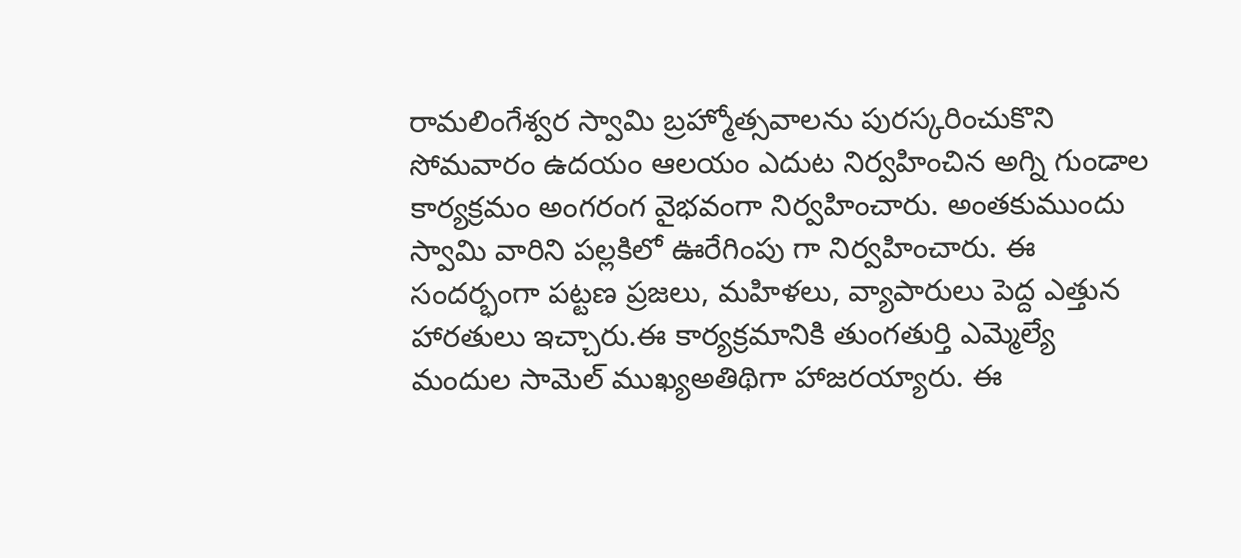రామలింగేశ్వర స్వామి బ్రహ్మోత్సవాలను పురస్కరించుకొని సోమవారం ఉదయం ఆలయం ఎదుట నిర్వహించిన అగ్ని గుండాల కార్యక్రమం అంగరంగ వైభవంగా నిర్వహించారు. అంతకుముందు స్వామి వారిని పల్లకిలో ఊరేగింపు గా నిర్వహించారు. ఈ సందర్భంగా పట్టణ ప్రజలు, మహిళలు, వ్యాపారులు పెద్ద ఎత్తున హారతులు ఇచ్చారు.ఈ కార్యక్రమానికి తుంగతుర్తి ఎమ్మెల్యే మందుల సామెల్ ముఖ్యఅతిథిగా హాజరయ్యారు. ఈ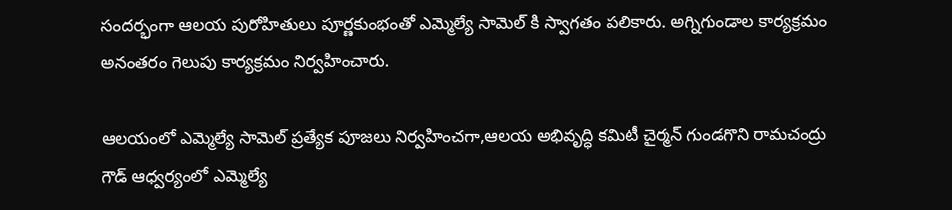సందర్భంగా ఆలయ పురోహితులు పూర్ణకుంభంతో ఎమ్మెల్యే సామెల్ కి స్వాగతం పలికారు. అగ్నిగుండాల కార్యక్రమం అనంతరం గెలుపు కార్యక్రమం నిర్వహించారు.

ఆలయంలో ఎమ్మెల్యే సామెల్ ప్రత్యేక పూజలు నిర్వహించగా,ఆలయ అభివృద్ధి కమిటీ చైర్మన్ గుండగొని రామచంద్రు గౌడ్ ఆధ్వర్యంలో ఎమ్మెల్యే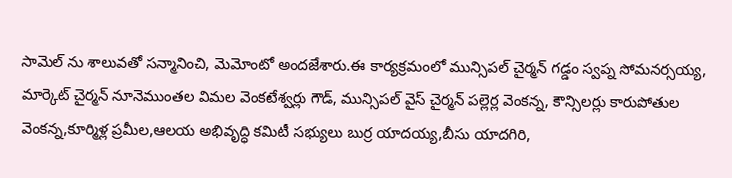సామెల్ ను శాలువతో సన్మానించి, మెమోంటో అందజేశారు.ఈ కార్యక్రమంలో మున్సిపల్ చైర్మన్ గడ్డం స్వప్న సోమనర్సయ్య, మార్కెట్ చైర్మన్ నూనెముంతల విమల వెంకటేశ్వర్లు గౌడ్, మున్సిపల్ వైస్ చైర్మన్ పల్లెర్ల వెంకన్న, కౌన్సిలర్లు కారుపోతుల వెంకన్న,కూర్మిళ్ల ప్రమీల,ఆలయ అభివృద్ధి కమిటీ సభ్యులు బుర్ర యాదయ్య,బీసు యాదగిరి,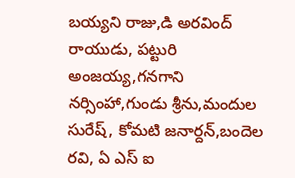బయ్యని రాజు,డి అరవింద్ రాయుడు, పట్టురి అంజయ్య,గనగాని నర్సింహా,గుండు శ్రీను,మందుల సురేష్, కోమటి జనార్దన్,బందెల రవి, ఏ ఎస్ ఐ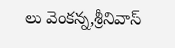లు వెంకన్న,శ్రీనివాస్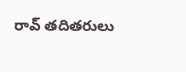రావ్ తదితరులు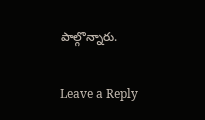పాల్గొన్నారు.

Leave a Reply